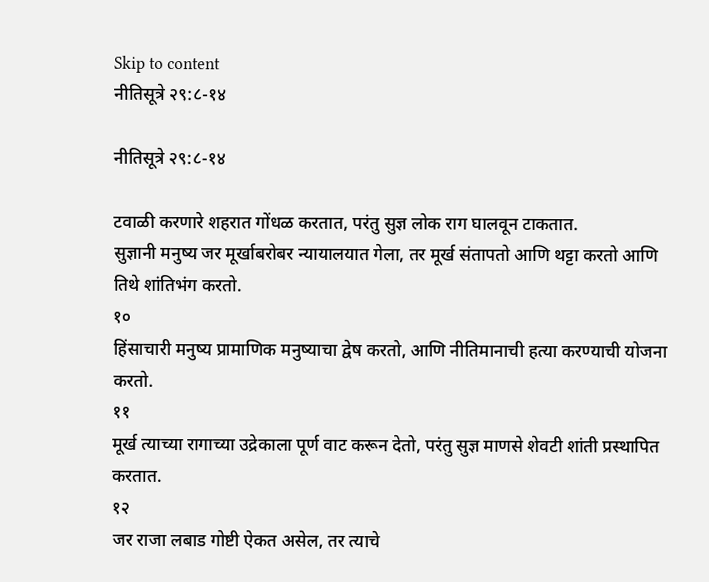Skip to content
नीतिसूत्रे २९:८-१४

नीतिसूत्रे २९:८-१४

टवाळी करणारे शहरात गोंधळ करतात, परंतु सुज्ञ लोक राग घालवून टाकतात.
सुज्ञानी मनुष्य जर मूर्खाबरोबर न्यायालयात गेला, तर मूर्ख संतापतो आणि थट्टा करतो आणि तिथे शांतिभंग करतो.
१०
हिंसाचारी मनुष्य प्रामाणिक मनुष्याचा द्वेष करतो, आणि नीतिमानाची हत्या करण्याची योजना करतो.
११
मूर्ख त्याच्या रागाच्या उद्रेकाला पूर्ण वाट करून देतो, परंतु सुज्ञ माणसे शेवटी शांती प्रस्थापित करतात.
१२
जर राजा लबाड गोष्टी ऐकत असेल, तर त्याचे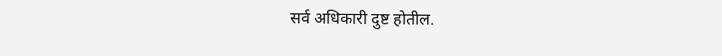सर्व अधिकारी दुष्ट होतील.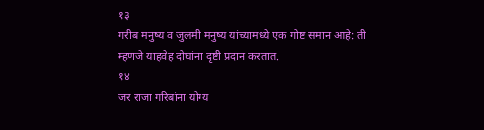१३
गरीब मनुष्य व जुलमी मनुष्य यांच्यामध्ये एक गोष्ट समान आहे: ती म्हणजे याहवेह दोघांना दृष्टी प्रदान करतात.
१४
जर राजा गरिबांना योग्य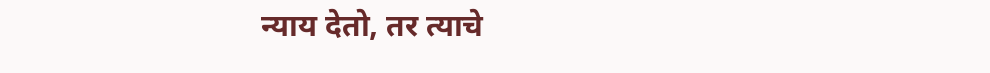न्याय देतो, तर त्याचे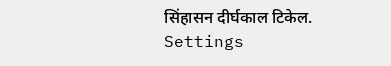सिंहासन दीर्घकाल टिकेल.
Settings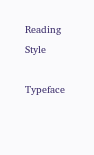Reading Style

Typeface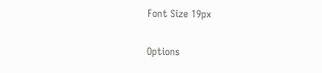Font Size 19px

Options